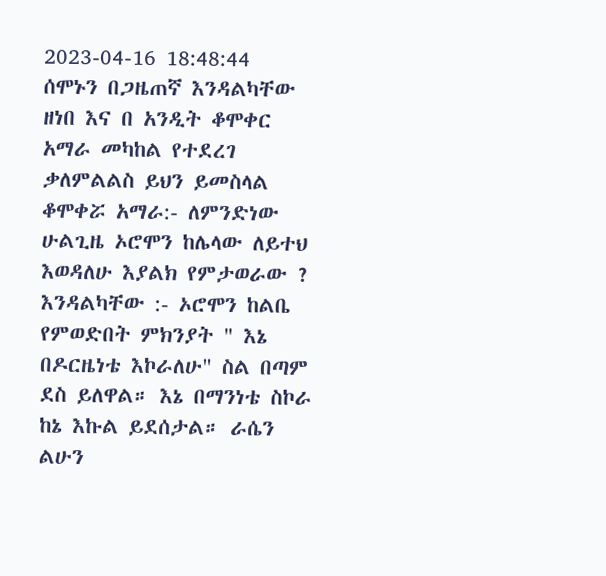2023-04-16 18:48:44
ሰሞኑን በጋዜጠኛ እንዳልካቸው ዘነበ እና በ አንዲት ቆሞቀር አማራ መካከል የተደረገ ቃለምልልስ ይህን ይመስላል
ቆሞቀሯ አማራ:- ለምንድነው ሁልጊዜ ኦሮሞን ከሌላው ለይተህ እወዳለሁ እያልክ የምታወራው ?
እንዳልካቸው :- ኦሮሞን ከልቤ የምወድበት ምክንያት " እኔ በዶርዜነቴ እኮራለሁ" ስል በጣም ደስ ይለዋል። እኔ በማንነቴ ስኮራ ከኔ እኩል ይደሰታል። ራሴን ልሁን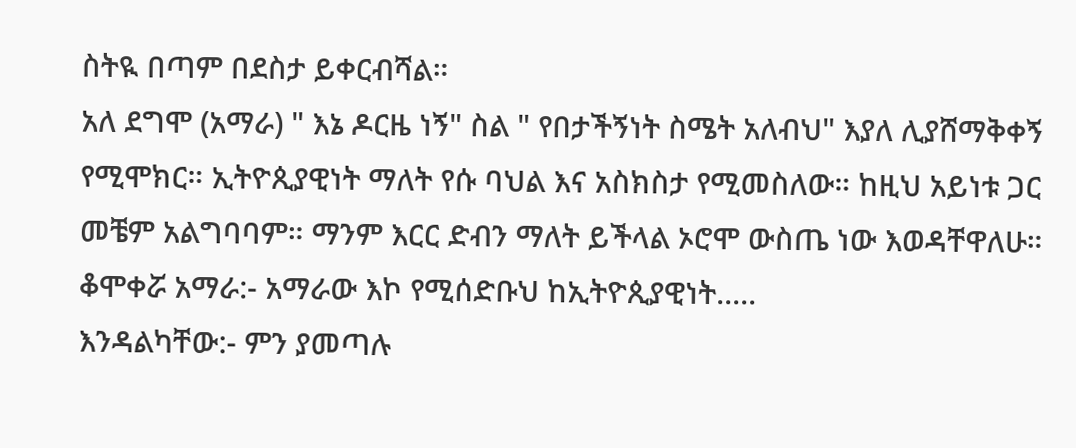ስትዪ በጣም በደስታ ይቀርብሻል።
አለ ደግሞ (አማራ) " እኔ ዶርዜ ነኝ" ስል " የበታችኝነት ስሜት አለብህ" እያለ ሊያሸማቅቀኝ የሚሞክር። ኢትዮጲያዊነት ማለት የሱ ባህል እና አስክስታ የሚመስለው። ከዚህ አይነቱ ጋር መቼም አልግባባም። ማንም እርር ድብን ማለት ይችላል ኦሮሞ ውስጤ ነው እወዳቸዋለሁ።
ቆሞቀሯ አማራ:- አማራው እኮ የሚሰድቡህ ከኢትዮጲያዊነት.....
እንዳልካቸው:- ምን ያመጣሉ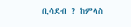ቢሳደብ ? ከምላስ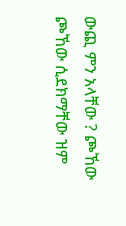ውጪ ምን አላቸው ? ጮኸው ጮኸው ሲደክማቸው ዝም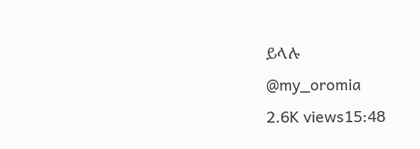ይላሉ
@my_oromia
2.6K views15:48